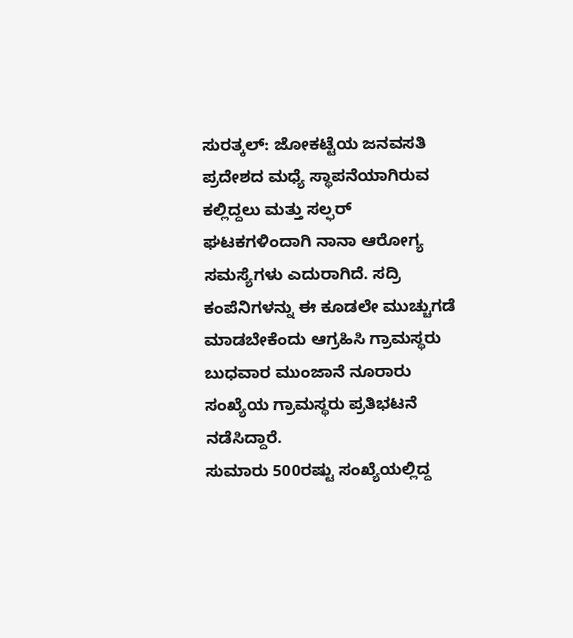ಸುರತ್ಕಲ್: ಜೋಕಟ್ಟೆಯ ಜನವಸತಿ ಪ್ರದೇಶದ ಮಧ್ಯೆ ಸ್ಥಾಪನೆಯಾಗಿರುವ ಕಲ್ಲಿದ್ದಲು ಮತ್ತು ಸಲ್ಫರ್ ಘಟಕಗಳಿಂದಾಗಿ ನಾನಾ ಆರೋಗ್ಯ ಸಮಸ್ಯೆಗಳು ಎದುರಾಗಿದೆ. ಸದ್ರಿ ಕಂಪೆನಿಗಳನ್ನು ಈ ಕೂಡಲೇ ಮುಚ್ಚುಗಡೆ ಮಾಡಬೇಕೆಂದು ಆಗ್ರಹಿಸಿ ಗ್ರಾಮಸ್ಥರು ಬುಧವಾರ ಮುಂಜಾನೆ ನೂರಾರು ಸಂಖ್ಯೆಯ ಗ್ರಾಮಸ್ಥರು ಪ್ರತಿಭಟನೆ ನಡೆಸಿದ್ದಾರೆ.
ಸುಮಾರು 500ರಷ್ಟು ಸಂಖ್ಯೆಯಲ್ಲಿದ್ದ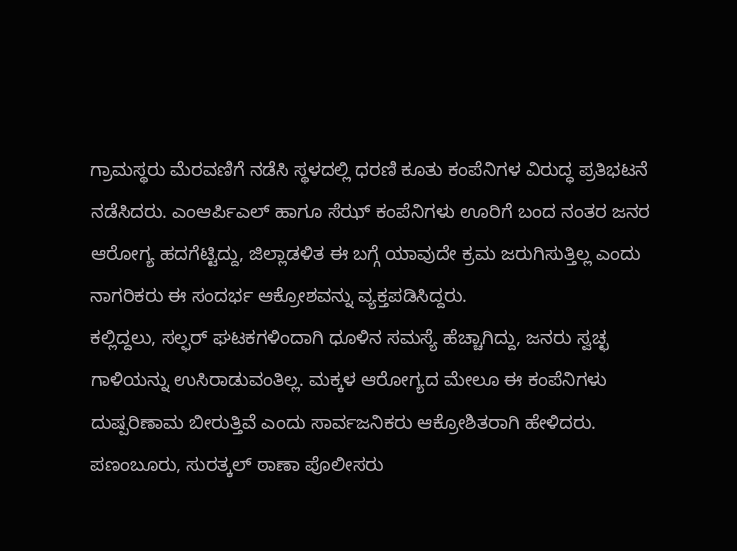ಗ್ರಾಮಸ್ಥರು ಮೆರವಣಿಗೆ ನಡೆಸಿ ಸ್ಥಳದಲ್ಲಿ ಧರಣಿ ಕೂತು ಕಂಪೆನಿಗಳ ವಿರುದ್ಧ ಪ್ರತಿಭಟನೆ ನಡೆಸಿದರು. ಎಂಆರ್ಪಿಎಲ್ ಹಾಗೂ ಸೆಝ್ ಕಂಪೆನಿಗಳು ಊರಿಗೆ ಬಂದ ನಂತರ ಜನರ ಆರೋಗ್ಯ ಹದಗೆಟ್ಟಿದ್ದು, ಜಿಲ್ಲಾಡಳಿತ ಈ ಬಗ್ಗೆ ಯಾವುದೇ ಕ್ರಮ ಜರುಗಿಸುತ್ತಿಲ್ಲ ಎಂದು ನಾಗರಿಕರು ಈ ಸಂದರ್ಭ ಆಕ್ರೋಶವನ್ನು ವ್ಯಕ್ತಪಡಿಸಿದ್ದರು.
ಕಲ್ಲಿದ್ದಲು, ಸಲ್ಫರ್ ಘಟಕಗಳಿಂದಾಗಿ ಧೂಳಿನ ಸಮಸ್ಯೆ ಹೆಚ್ಚಾಗಿದ್ದು, ಜನರು ಸ್ವಚ್ಛ ಗಾಳಿಯನ್ನು ಉಸಿರಾಡುವಂತಿಲ್ಲ. ಮಕ್ಕಳ ಆರೋಗ್ಯದ ಮೇಲೂ ಈ ಕಂಪೆನಿಗಳು ದುಷ್ಪರಿಣಾಮ ಬೀರುತ್ತಿವೆ ಎಂದು ಸಾರ್ವಜನಿಕರು ಆಕ್ರೋಶಿತರಾಗಿ ಹೇಳಿದರು. ಪಣಂಬೂರು, ಸುರತ್ಕಲ್ ಠಾಣಾ ಪೊಲೀಸರು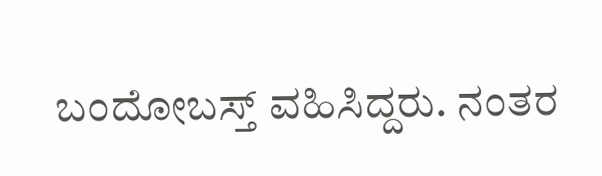ಬಂದೋಬಸ್ತ್ ವಹಿಸಿದ್ದರು. ನಂತರ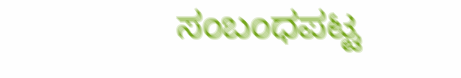ಸಂಬಂಧಪಟ್ಟ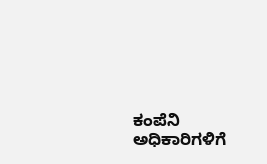ಕಂಪೆನಿ ಅಧಿಕಾರಿಗಳಿಗೆ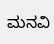ಮನವಿ